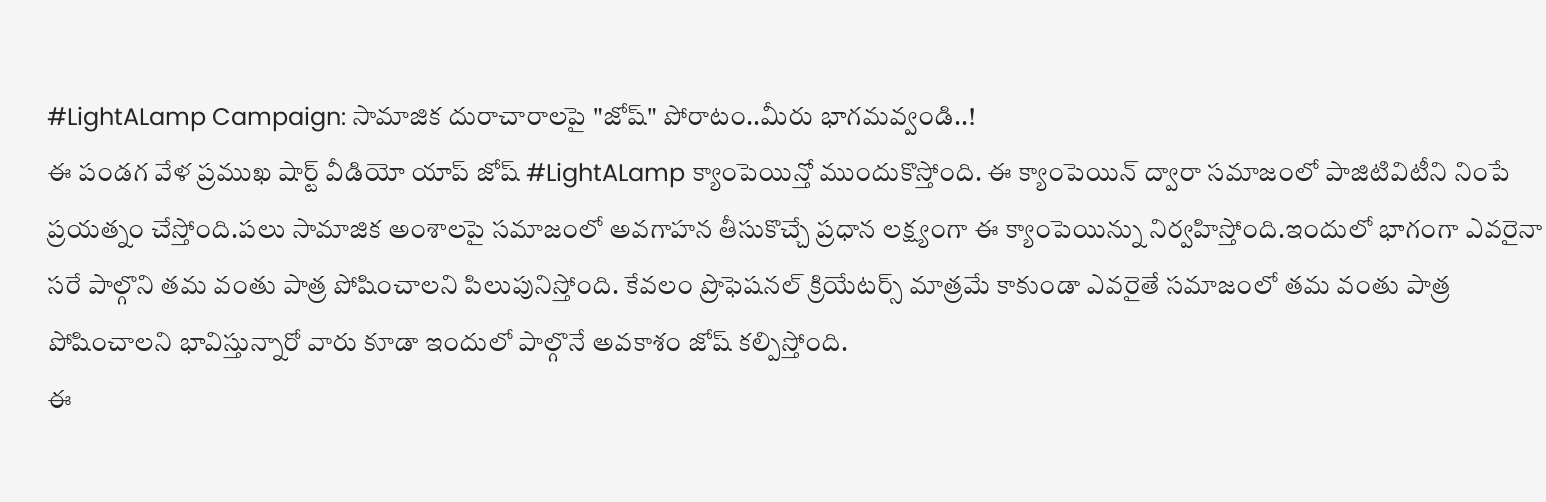#LightALamp Campaign: సామాజిక దురాచారాలపై "జోష్" పోరాటం..మీరు భాగమవ్వండి..!
ఈ పండగ వేళ ప్రముఖ షార్ట్ వీడియో యాప్ జోష్ #LightALamp క్యాంపెయిన్తో ముందుకొస్తోంది. ఈ క్యాంపెయిన్ ద్వారా సమాజంలో పాజిటివిటీని నింపే ప్రయత్నం చేస్తోంది.పలు సామాజిక అంశాలపై సమాజంలో అవగాహన తీసుకొచ్చే ప్రధాన లక్ష్యంగా ఈ క్యాంపెయిన్ను నిర్వహిస్తోంది.ఇందులో భాగంగా ఎవరైనా సరే పాల్గొని తమ వంతు పాత్ర పోషించాలని పిలుపునిస్తోంది. కేవలం ప్రొఫెషనల్ క్రియేటర్స్ మాత్రమే కాకుండా ఎవరైతే సమాజంలో తమ వంతు పాత్ర పోషించాలని భావిస్తున్నారో వారు కూడా ఇందులో పాల్గొనే అవకాశం జోష్ కల్పిస్తోంది.
ఈ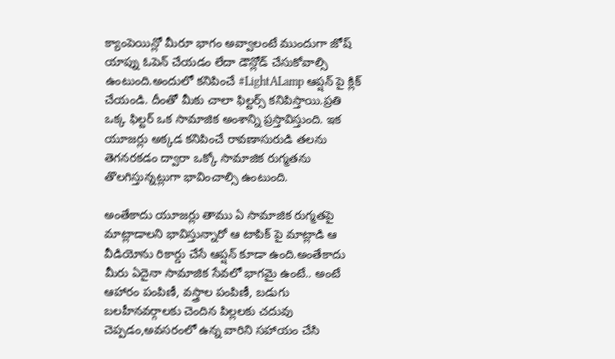క్యాంపెయిన్లో మీరూ భాగం అవ్వాలంటే ముందుగా జోష్ యాప్ను ఓపెన్ చేయడం లేదా డౌన్లోడ్ చేసుకోవాల్సి ఉంటుంది.అందులో కనిపించే #LightALamp ఆప్షన్ పై క్లిక్ చేయండి. దీంతో మీకు చాలా ఫిల్టర్స్ కనిపిస్తాయి.ప్రతి ఒక్క ఫిల్టర్ ఒక సామాజిక అంశాన్ని ప్రస్తావిస్తుంది. ఇక యూజర్లు అక్కడ కనిపించే రావణాసురుడి తలను తెగనరకడం ద్వారా ఒక్కో సామాజిక రుగ్మతను తొలగిస్తున్నట్లుగా భావించాల్సి ఉంటుంది.

అంతేకాదు యూజర్లు తాము ఏ సామాజిక రుగ్మతపై మాట్లాడాలని భావిస్తున్నారో ఆ టాపిక్ పై మాట్లాడి ఆ వీడియోను రికార్డు చేసే ఆప్షన్ కూడా ఉంది.అంతేకాదు మీరు ఏదైనా సామాజిక సేవలో భాగమై ఉంటే.. అంటే ఆహారం పంపిణీ, వస్త్రాల పంపిణీ, బడుగు బలహీనవర్గాలకు చెందిన పిల్లలకు చదువు చెప్పడం,అవసరంలో ఉన్న వారిని సహాయం చేసి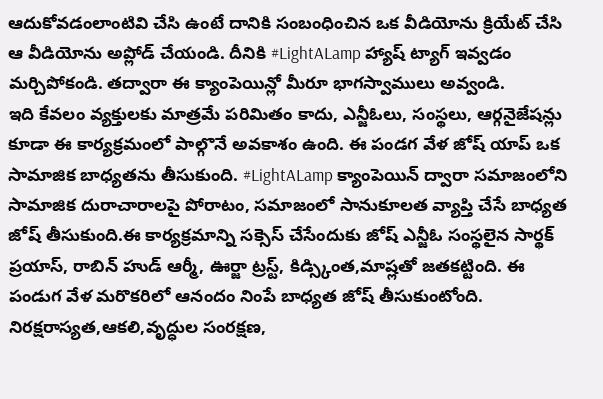ఆదుకోవడంలాంటివి చేసి ఉంటే దానికి సంబంధించిన ఒక వీడియోను క్రియేట్ చేసి ఆ వీడియోను అప్లోడ్ చేయండి. దీనికి #LightALamp హ్యాష్ ట్యాగ్ ఇవ్వడం మర్చిపోకండి. తద్వారా ఈ క్యాంపెయిన్లో మీరూ భాగస్వాములు అవ్వండి.
ఇది కేవలం వ్యక్తులకు మాత్రమే పరిమితం కాదు, ఎన్జీఓలు, సంస్థలు, ఆర్గనైజేషన్లు కూడా ఈ కార్యక్రమంలో పాల్గొనే అవకాశం ఉంది. ఈ పండగ వేళ జోష్ యాప్ ఒక సామాజిక బాధ్యతను తీసుకుంది. #LightALamp క్యాంపెయిన్ ద్వారా సమాజంలోని సామాజిక దురాచారాలపై పోరాటం, సమాజంలో సానుకూలత వ్యాప్తి చేసే బాధ్యత జోష్ తీసుకుంది.ఈ కార్యక్రమాన్ని సక్సెస్ చేసేందుకు జోష్ ఎన్జీఓ సంస్థలైన సార్థక్ ప్రయాస్, రాబిన్ హుడ్ ఆర్మీ, ఊర్జా ట్రస్ట్, కిడ్స్కింత,మాష్లతో జతకట్టింది. ఈ పండుగ వేళ మరొకరిలో ఆనందం నింపే బాధ్యత జోష్ తీసుకుంటోంది. నిరక్షరాస్యత,ఆకలి,వృద్ధుల సంరక్షణ,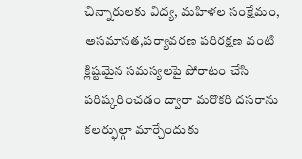చిన్నారులకు విద్య, మహిళల సంక్షేమం, అసమానత,పర్యావరణ పరిరక్షణ వంటి క్లిష్టమైన సమస్యలపై పోరాటం చేసి పరిష్కరించడం ద్వారా మరొకరి దసరాను కలర్ఫుల్గా మార్చేందుకు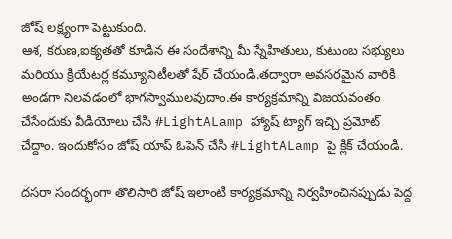జోష్ లక్ష్యంగా పెట్టుకుంది.
ఆశ, కరుణ,ఐక్యతతో కూడిన ఈ సందేశాన్ని మీ స్నేహితులు, కుటుంబ సభ్యులు మరియు క్రియేటర్ల కమ్యూనిటీలతో షేర్ చేయండి.తద్వారా అవసరమైన వారికి అండగా నిలవడంలో భాగస్వాములవుదాం.ఈ కార్యక్రమాన్ని విజయవంతం చేసేందుకు వీడియోలు చేసి #LightALamp హ్యాష్ ట్యాగ్ ఇచ్చి ప్రమోట్ చేద్దాం. ఇందుకోసం జోష్ యాప్ ఓపెన్ చేసి #LightALamp పై క్లిక్ చేయండి.

దసరా సందర్భంగా తొలిసారి జోష్ ఇలాంటి కార్యక్రమాన్ని నిర్వహించినప్పుడు పెద్ద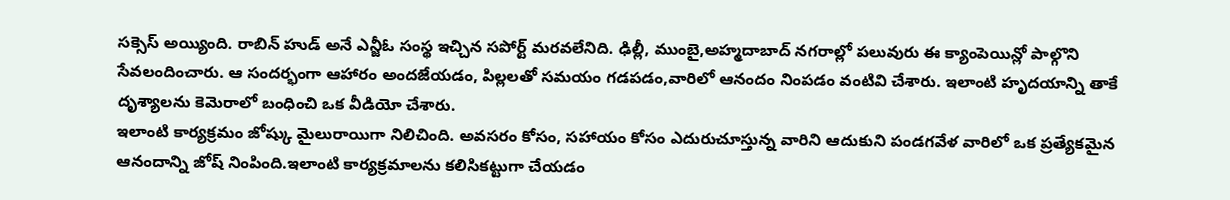సక్సెస్ అయ్యింది. రాబిన్ హుడ్ అనే ఎన్జీఓ సంస్థ ఇచ్చిన సపోర్ట్ మరవలేనిది. ఢిల్లీ, ముంబై,అహ్మదాబాద్ నగరాల్లో పలువురు ఈ క్యాంపెయిన్లో పాల్గొని సేవలందించారు. ఆ సందర్భంగా ఆహారం అందజేయడం, పిల్లలతో సమయం గడపడం,వారిలో ఆనందం నింపడం వంటివి చేశారు. ఇలాంటి హృదయాన్ని తాకే దృశ్యాలను కెమెరాలో బంధించి ఒక వీడియో చేశారు.
ఇలాంటి కార్యక్రమం జోష్కు మైలురాయిగా నిలిచింది. అవసరం కోసం, సహాయం కోసం ఎదురుచూస్తున్న వారిని ఆదుకుని పండగవేళ వారిలో ఒక ప్రత్యేకమైన ఆనందాన్ని జోష్ నింపింది.ఇలాంటి కార్యక్రమాలను కలిసికట్టుగా చేయడం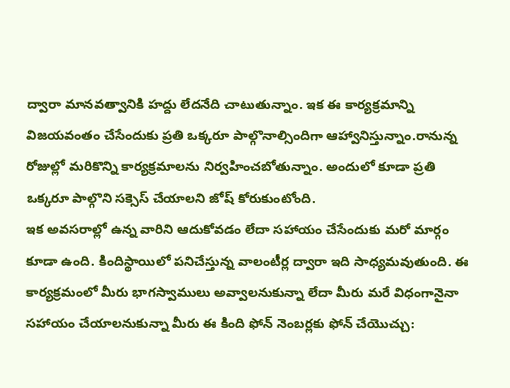ద్వారా మానవత్వానికి హద్దు లేదనేది చాటుతున్నాం. ఇక ఈ కార్యక్రమాన్ని విజయవంతం చేసేందుకు ప్రతి ఒక్కరూ పాల్గొనాల్సిందిగా ఆహ్వానిస్తున్నాం.రానున్న రోజుల్లో మరికొన్ని కార్యక్రమాలను నిర్వహించబోతున్నాం. అందులో కూడా ప్రతి ఒక్కరూ పాల్గొని సక్సెస్ చేయాలని జోష్ కోరుకుంటోంది.
ఇక అవసరాల్లో ఉన్న వారిని ఆదుకోవడం లేదా సహాయం చేసేందుకు మరో మార్గం కూడా ఉంది. కిందిస్థాయిలో పనిచేస్తున్న వాలంటీర్ల ద్వారా ఇది సాధ్యమవుతుంది. ఈ కార్యక్రమంలో మీరు భాగస్వాములు అవ్వాలనుకున్నా లేదా మీరు మరే విధంగానైనా సహాయం చేయాలనుకున్నా మీరు ఈ కింది ఫోన్ నెంబర్లకు ఫోన్ చేయొచ్చు: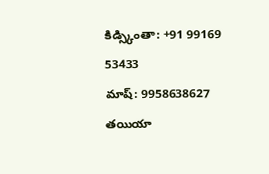కిడ్స్కింతా: +91 99169 53433
మాష్: 9958638627
తయియా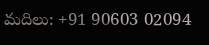మదిలు: +91 90603 02094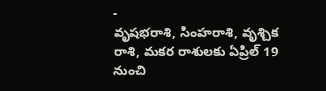-
వృషభరాశి, సింహరాశి, వృశ్చిక రాశి, మకర రాశులకు ఏప్రిల్ 19 నుంచి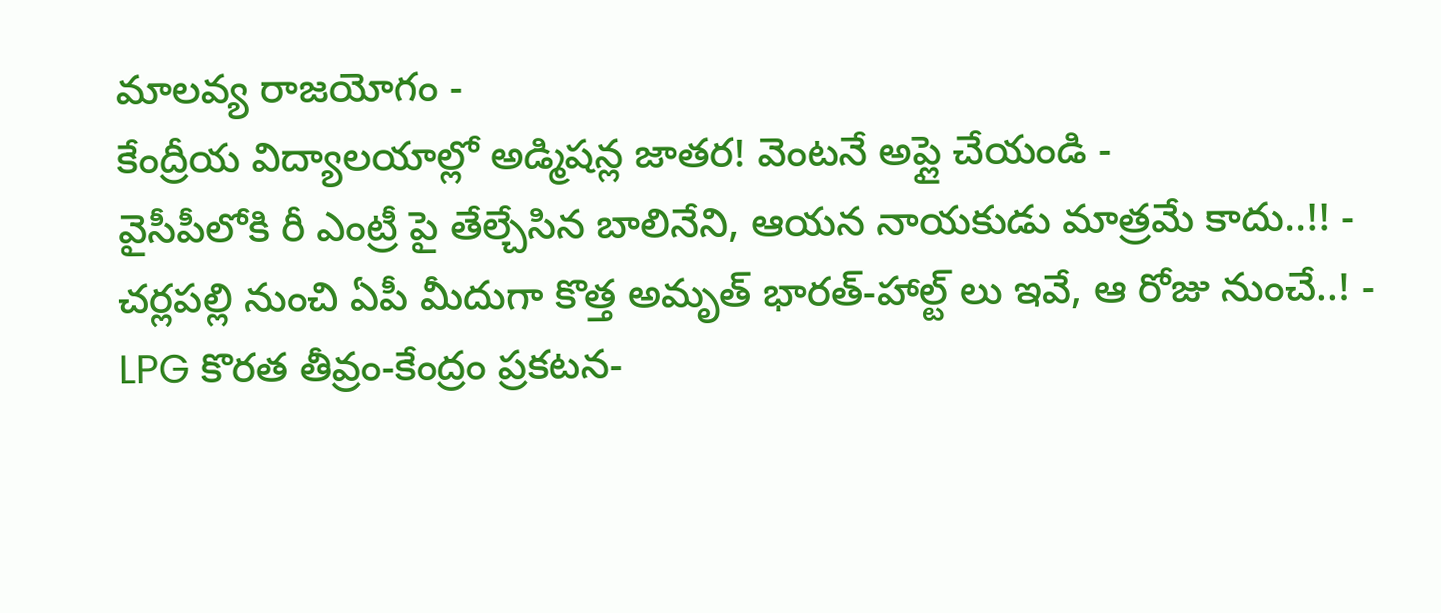మాలవ్య రాజయోగం -
కేంద్రీయ విద్యాలయాల్లో అడ్మిషన్ల జాతర! వెంటనే అప్లై చేయండి -
వైసీపీలోకి రీ ఎంట్రీ పై తేల్చేసిన బాలినేని, ఆయన నాయకుడు మాత్రమే కాదు..!! -
చర్లపల్లి నుంచి ఏపీ మీదుగా కొత్త అమృత్ భారత్-హాల్ట్ లు ఇవే, ఆ రోజు నుంచే..! -
LPG కొరత తీవ్రం-కేంద్రం ప్రకటన-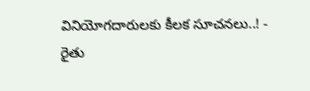వినియోగదారులకు కీలక సూచనలు..! -
రైతు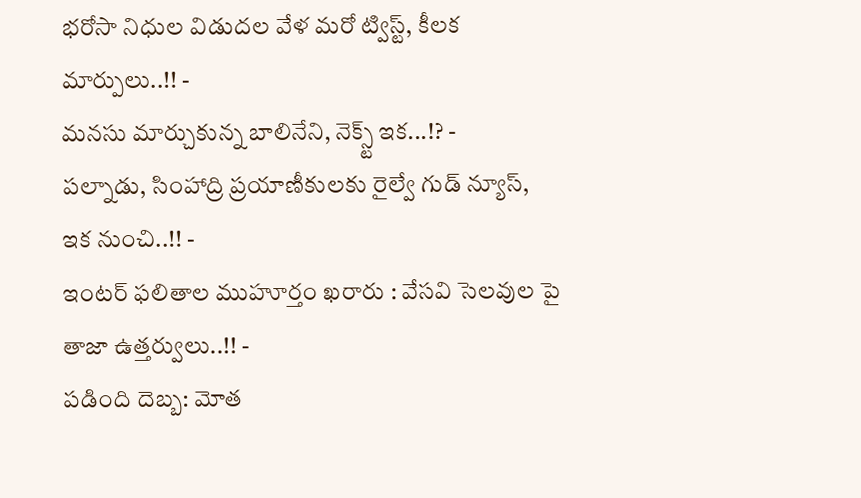భరోసా నిధుల విడుదల వేళ మరో ట్విస్ట్, కీలక మార్పులు..!! -
మనసు మార్చుకున్న బాలినేని, నెక్స్ట్ ఇక...!? -
పల్నాడు, సింహాద్రి ప్రయాణీకులకు రైల్వే గుడ్ న్యూస్, ఇక నుంచి..!! -
ఇంటర్ ఫలితాల ముహూర్తం ఖరారు : వేసవి సెలవుల పై తాజా ఉత్తర్వులు..!! -
పడింది దెబ్బ: మోత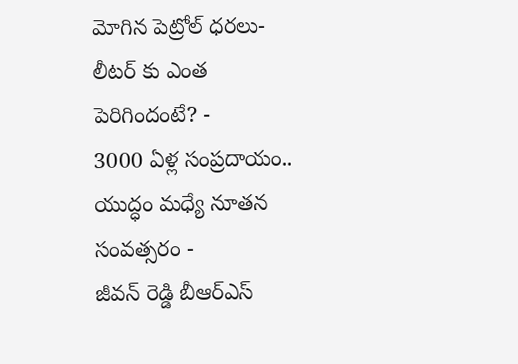మోగిన పెట్రోల్ ధరలు- లీటర్ కు ఎంత పెరిగిందంటే? -
3000 ఏళ్ల సంప్రదాయం.. యుద్ధం మధ్యే నూతన సంవత్సరం -
జీవన్ రెడ్డి బీఆర్ఎస్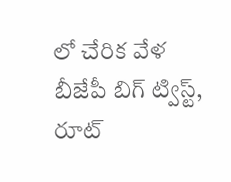లో చేరిక వేళ బీజేపీ బిగ్ ట్విస్ట్, రూట్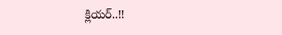క్లియర్..!!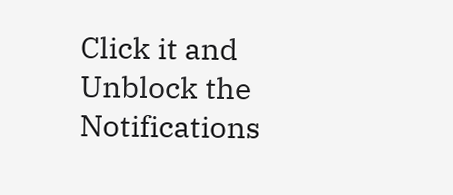Click it and Unblock the Notifications